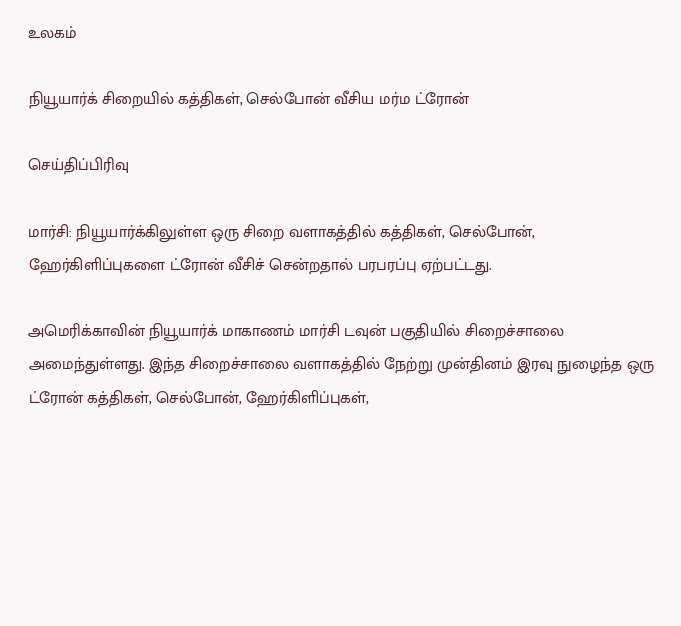உலகம்

நியூயார்க் சிறையில் கத்திகள், செல்போன் வீசிய மர்ம ட்ரோன்

செய்திப்பிரிவு

மார்சி: நியூயார்க்கிலுள்ள ஒரு சிறை வளாகத்தில் கத்திகள், செல்போன், ஹேர்கிளிப்புகளை ட்ரோன் வீசிச் சென்றதால் பரபரப்பு ஏற்பட்டது.

அமெரிக்காவின் நியூயார்க் மாகாணம் மார்சி டவுன் பகுதியில் சிறைச்சாலை அமைந்துள்ளது. இந்த சிறைச்சாலை வளாகத்தில் நேற்று முன்தினம் இரவு நுழைந்த ஒரு ட்ரோன் கத்திகள், செல்போன், ஹேர்கிளிப்புகள்,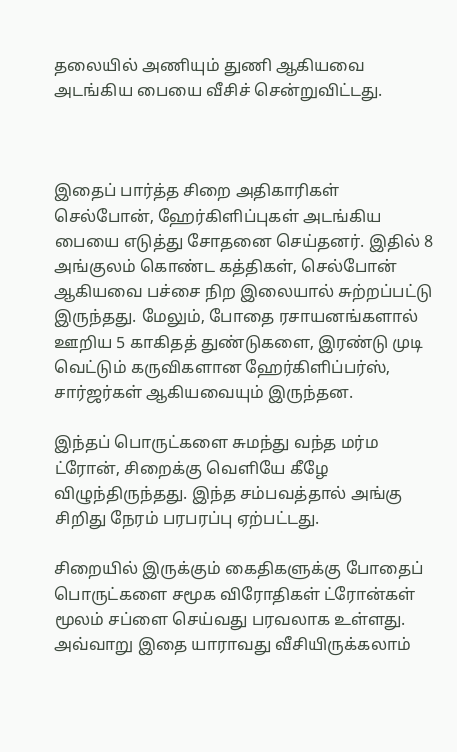தலையில் அணியும் துணி ஆகியவை அடங்கிய பையை வீசிச் சென்றுவிட்டது.



இதைப் பார்த்த சிறை அதிகாரிகள் செல்போன், ஹேர்கிளிப்புகள் அடங்கிய பையை எடுத்து சோதனை செய்தனர். இதில் 8 அங்குலம் கொண்ட கத்திகள், செல்போன் ஆகியவை பச்சை நிற இலையால் சுற்றப்பட்டு இருந்தது. மேலும், போதை ரசாயனங்களால் ஊறிய 5 காகிதத் துண்டுகளை, இரண்டு முடி வெட்டும் கருவிகளான ஹேர்கிளிப்பர்ஸ், சார்ஜர்கள் ஆகியவையும் இருந்தன.

இந்தப் பொருட்களை சுமந்து வந்த மர்ம ட்ரோன், சிறைக்கு வெளியே கீழே விழுந்திருந்தது. இந்த சம்பவத்தால் அங்கு சிறிது நேரம் பரபரப்பு ஏற்பட்டது.

சிறையில் இருக்கும் கைதிகளுக்கு போதைப் பொருட்களை சமூக விரோதிகள் ட்ரோன்கள் மூலம் சப்ளை செய்வது பரவலாக உள்ளது. அவ்வாறு இதை யாராவது வீசியிருக்கலாம்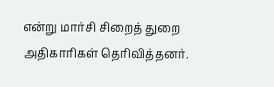என்று மார்சி சிறைத் துறை அதிகாரிகள் தெரிவித்தனர்.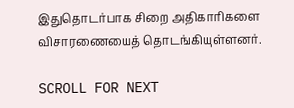இதுதொடர்பாக சிறை அதிகாரிகளை விசாரணையைத் தொடங்கியுள்ளனர்.

SCROLL FOR NEXT